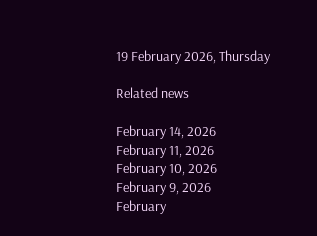19 February 2026, Thursday

Related news

February 14, 2026
February 11, 2026
February 10, 2026
February 9, 2026
February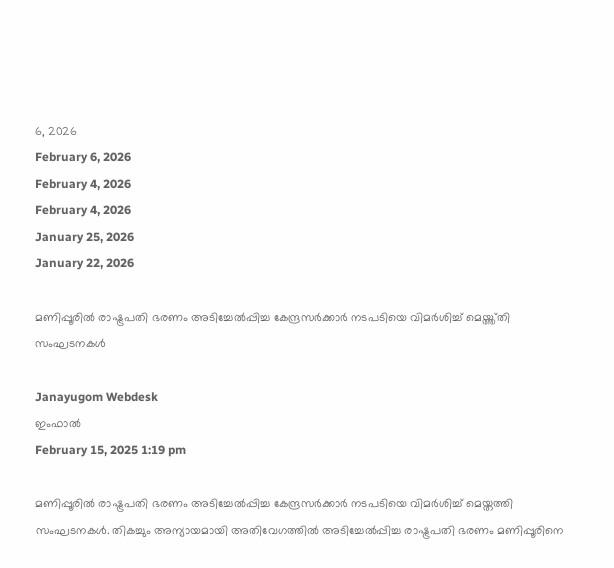6, 2026
February 6, 2026
February 4, 2026
February 4, 2026
January 25, 2026
January 22, 2026

മണിപ്പൂരില്‍ രാഷ്ട്രപതി ഭരണം അടിച്ചേല്‍പ്പിച്ച കേന്ദ്രസര്‍ക്കാര്‍ നടപടിയെ വിമര്‍ശിച്ച് മെയ്ത്ത്തി സംഘടനകള്‍

Janayugom Webdesk
ഇംഫാല്‍
February 15, 2025 1:19 pm

മണിപ്പൂരില്‍ രാഷ്ട്രപതി ഭരണം അടിച്ചേല്‍പ്പിച്ച കേന്ദ്രസര്‍ക്കാര്‍ നടപടിയെ വിമര്‍ശിച്ച് മെയ്തത്തി സംഘടനകള്‍. തികച്ചും അന്യായമായി അതിവേഗത്തില്‍ അടിച്ചേല്‍പ്പിച്ച രാഷ്ട്രപതി ഭരണം മണിപ്പൂരിനെ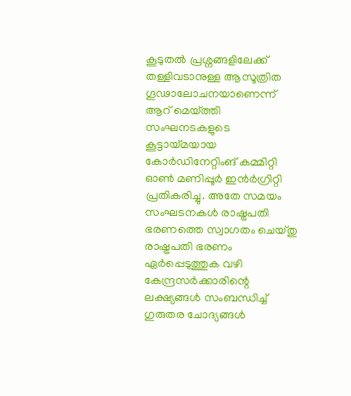കൂടുതല്‍ പ്രശ്നങ്ങളിലേക്ക് തള്ളിവടാനുള്ള ആസൂത്രിത ഗൂഢാലോചനയാണെന്ന് ആറ് മെയ്ത്തി സംഘനടകളുടെ കൂട്ടായ്മയായ കോര്‍ഡിനേറ്റിംങ് കമ്മിറ്റി ഓണ്‍ മണിപ്പൂര്‍ ഇന്‍ര്‍ഗ്രിറ്റി പ്രതികരിച്ചു. അതേ സമയം സംഘടനകള്‍ രാഷ്ട്രപതി ഭരണത്തെ സ്വാഗതം ചെയ്തു രാഷ്ട്രപതി ഭരണം ഏർപ്പെടുത്തുക വഴി കേന്ദ്രസർക്കാരിന്റെ ലക്ഷ്യങ്ങൾ സംബന്ധിച്ച്‌ ഗുരുതര ചോദ്യങ്ങൾ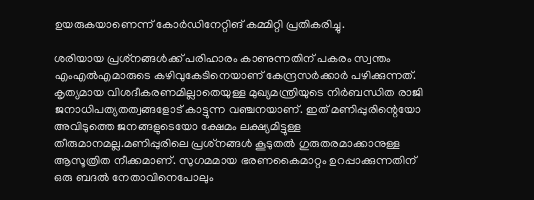ഉയരുകയാണെന്ന്‌ കോർഡിനേറ്റിങ്‌ കമ്മിറ്റി പ്രതികരിച്ചു.

ശരിയായ പ്രശ്‌നങ്ങൾക്ക്‌ പരിഹാരം കാണുന്നതിന്‌ പകരം സ്വന്തം എംഎൽഎമാരുടെ കഴിവുകേടിനെയാണ്‌ കേന്ദ്രസർക്കാർ പഴിക്കുന്നത്‌. കൃത്യമായ വിശദീകരണമില്ലാതെയുള്ള മുഖ്യമന്ത്രിയുടെ നിർബന്ധിത രാജി ജനാധിപത്യതത്വങ്ങളോട്‌ കാട്ടുന്ന വഞ്ചനയാണ്‌. ഇത്‌ മണിപ്പുരിന്റെയോ അവിടുത്തെ ജനങ്ങളുടെയോ ക്ഷേമം ലക്ഷ്യമിട്ടുള്ള തീരുമാനമല്ല.മണിപ്പുരിലെ പ്രശ്‌നങ്ങൾ കൂടുതൽ ഗുരുതരമാക്കാനുള്ള ആസൂത്രിത നീക്കമാണ്‌. സുഗമമായ ഭരണകൈമാറ്റം ഉറപ്പാക്കുന്നതിന്‌ ഒരു ബദൽ നേതാവിനെപോലും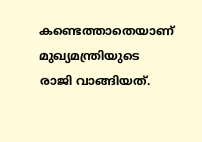കണ്ടെത്താതെയാണ്‌ മുഖ്യമന്ത്രിയുടെ രാജി വാങ്ങിയത്‌.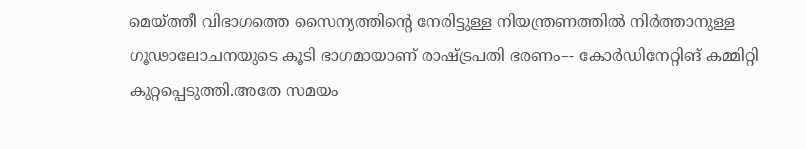മെയ്‌ത്തീ വിഭാഗത്തെ സൈന്യത്തിന്റെ നേരിട്ടുള്ള നിയന്ത്രണത്തിൽ നിർത്താനുള്ള ഗൂഢാലോചനയുടെ കൂടി ഭാഗമായാണ്‌ രാഷ്ട്രപതി ഭരണം–- കോർഡിനേറ്റിങ്‌ കമ്മിറ്റി കുറ്റപ്പെടുത്തി.അതേ സമയം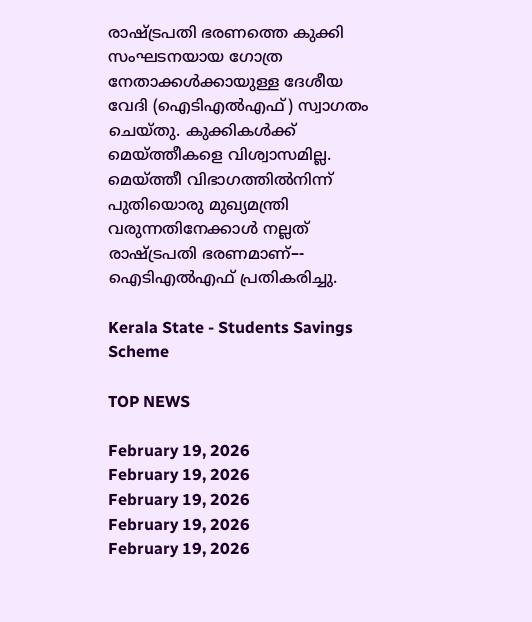രാഷ്ട്രപതി ഭരണത്തെ കുക്കി സംഘടനയായ ഗോത്ര നേതാക്കൾക്കായുള്ള ദേശീയ വേദി (ഐടിഎൽഎഫ്‌) സ്വാഗതം ചെയ്‌തു. കുക്കികൾക്ക്‌ മെയ്‌ത്തീകളെ വിശ്വാസമില്ല. മെയ്‌ത്തീ വിഭാഗത്തിൽനിന്ന്‌ പുതിയൊരു മുഖ്യമന്ത്രി വരുന്നതിനേക്കാൾ നല്ലത്‌ രാഷ്ട്രപതി ഭരണമാണ്‌–- ഐടിഎൽഎഫ്‌ പ്രതികരിച്ചു.

Kerala State - Students Savings Scheme

TOP NEWS

February 19, 2026
February 19, 2026
February 19, 2026
February 19, 2026
February 19, 2026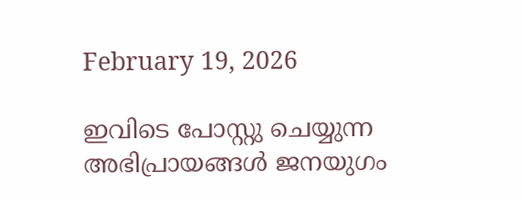February 19, 2026

ഇവിടെ പോസ്റ്റു ചെയ്യുന്ന അഭിപ്രായങ്ങള്‍ ജനയുഗം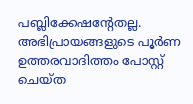പബ്ലിക്കേഷന്റേതല്ല. അഭിപ്രായങ്ങളുടെ പൂര്‍ണ ഉത്തരവാദിത്തം പോസ്റ്റ് ചെയ്ത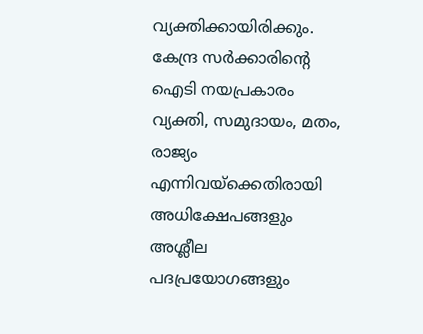വ്യക്തിക്കായിരിക്കും. കേന്ദ്ര സര്‍ക്കാരിന്റെ ഐടി നയപ്രകാരം വ്യക്തി, സമുദായം, മതം, രാജ്യം എന്നിവയ്‌ക്കെതിരായി അധിക്ഷേപങ്ങളും അശ്ലീല പദപ്രയോഗങ്ങളും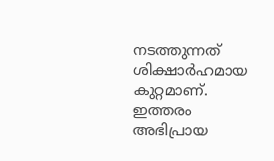നടത്തുന്നത് ശിക്ഷാര്‍ഹമായ കുറ്റമാണ്. ഇത്തരം അഭിപ്രായ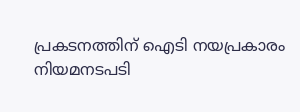പ്രകടനത്തിന് ഐടി നയപ്രകാരം നിയമനടപടി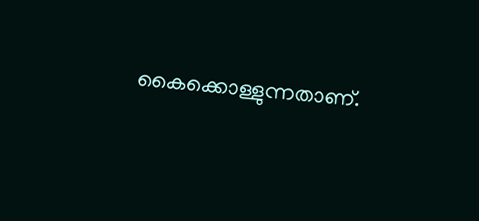കൈക്കൊള്ളുന്നതാണ്.